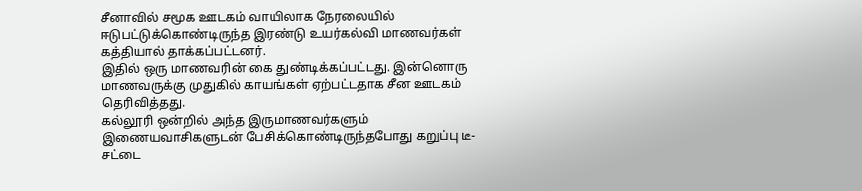சீனாவில் சமூக ஊடகம் வாயிலாக நேரலையில் ஈடுபட்டுக்கொண்டிருந்த இரண்டு உயர்கல்வி மாணவர்கள் கத்தியால் தாக்கப்பட்டனர்.
இதில் ஒரு மாணவரின் கை துண்டிக்கப்பட்டது. இன்னொரு மாணவருக்கு முதுகில் காயங்கள் ஏற்பட்டதாக சீன ஊடகம் தெரிவித்தது.
கல்லூரி ஒன்றில் அந்த இருமாணவர்களும் இணையவாசிகளுடன் பேசிக்கொண்டிருந்தபோது கறுப்பு டீ-சட்டை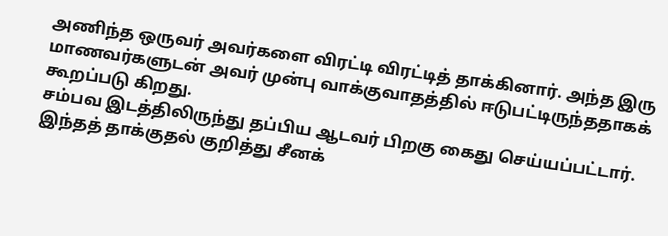அணிந்த ஒருவர் அவர்களை விரட்டி விரட்டித் தாக்கினார். அந்த இரு மாணவர்களுடன் அவர் முன்பு வாக்குவாதத்தில் ஈடுபட்டிருந்ததாகக் கூறப்படு கிறது.
சம்பவ இடத்திலிருந்து தப்பிய ஆடவர் பிறகு கைது செய்யப்பட்டார். இந்தத் தாக்குதல் குறித்து சீனக்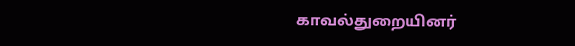காவல்துறையினர்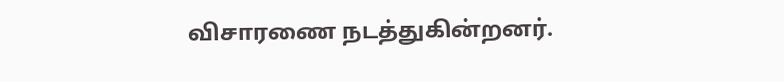விசாரணை நடத்துகின்றனர்.